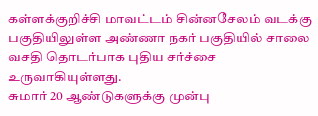கள்ளக்குறிச்சி மாவட்டம் சின்னசேலம் வடக்கு பகுதியிலுள்ள அண்ணா நகர் பகுதியில் சாலை வசதி தொடர்பாக புதிய சர்ச்சை உருவாகியுள்ளது.
சுமார் 20 ஆண்டுகளுக்கு முன்பு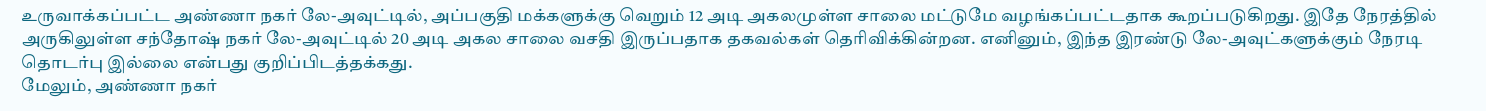உருவாக்கப்பட்ட அண்ணா நகர் லே-அவுட்டில், அப்பகுதி மக்களுக்கு வெறும் 12 அடி அகலமுள்ள சாலை மட்டுமே வழங்கப்பட்டதாக கூறப்படுகிறது. இதே நேரத்தில் அருகிலுள்ள சந்தோஷ் நகர் லே-அவுட்டில் 20 அடி அகல சாலை வசதி இருப்பதாக தகவல்கள் தெரிவிக்கின்றன. எனினும், இந்த இரண்டு லே-அவுட்களுக்கும் நேரடி தொடர்பு இல்லை என்பது குறிப்பிடத்தக்கது.
மேலும், அண்ணா நகர்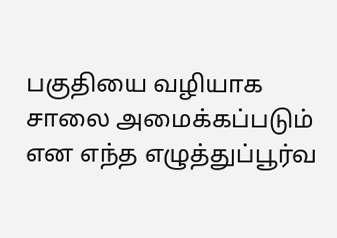பகுதியை வழியாக சாலை அமைக்கப்படும் என எந்த எழுத்துப்பூர்வ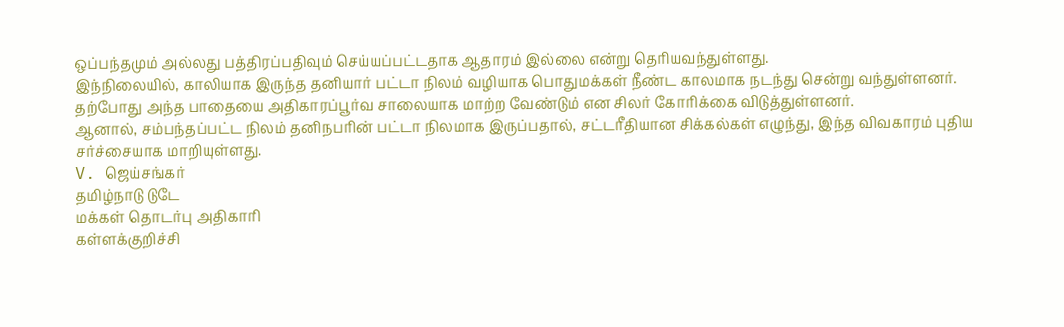ஒப்பந்தமும் அல்லது பத்திரப்பதிவும் செய்யப்பட்டதாக ஆதாரம் இல்லை என்று தெரியவந்துள்ளது.
இந்நிலையில், காலியாக இருந்த தனியார் பட்டா நிலம் வழியாக பொதுமக்கள் நீண்ட காலமாக நடந்து சென்று வந்துள்ளனர். தற்போது அந்த பாதையை அதிகாரப்பூர்வ சாலையாக மாற்ற வேண்டும் என சிலர் கோரிக்கை விடுத்துள்ளனர்.
ஆனால், சம்பந்தப்பட்ட நிலம் தனிநபரின் பட்டா நிலமாக இருப்பதால், சட்டரீதியான சிக்கல்கள் எழுந்து, இந்த விவகாரம் புதிய சர்ச்சையாக மாறியுள்ளது.
V. ஜெய்சங்கர்
தமிழ்நாடு டுடே
மக்கள் தொடர்பு அதிகாரி
கள்ளக்குறிச்சி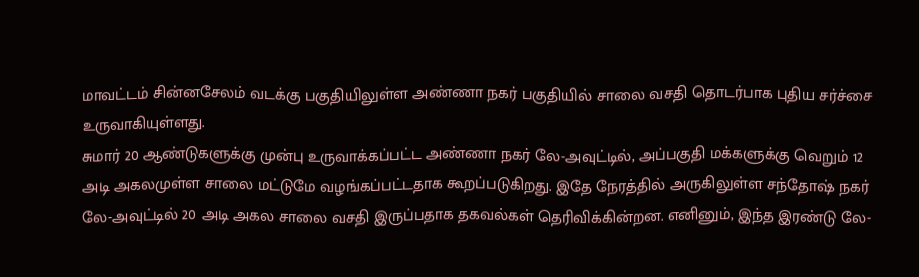மாவட்டம் சின்னசேலம் வடக்கு பகுதியிலுள்ள அண்ணா நகர் பகுதியில் சாலை வசதி தொடர்பாக புதிய சர்ச்சை உருவாகியுள்ளது.
சுமார் 20 ஆண்டுகளுக்கு முன்பு உருவாக்கப்பட்ட அண்ணா நகர் லே-அவுட்டில், அப்பகுதி மக்களுக்கு வெறும் 12 அடி அகலமுள்ள சாலை மட்டுமே வழங்கப்பட்டதாக கூறப்படுகிறது. இதே நேரத்தில் அருகிலுள்ள சந்தோஷ் நகர் லே-அவுட்டில் 20 அடி அகல சாலை வசதி இருப்பதாக தகவல்கள் தெரிவிக்கின்றன. எனினும், இந்த இரண்டு லே-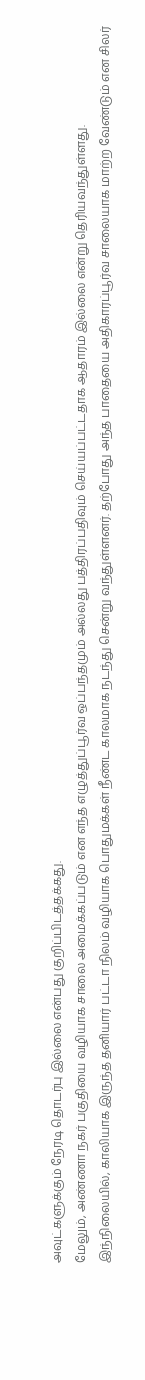அவுட்களுக்கும் நேரடி தொடர்பு இல்லை என்பது குறிப்பிடத்தக்கது.
மேலும், அண்ணா நகர் பகுதியை வழியாக சாலை அமைக்கப்படும் என எந்த எழுத்துப்பூர்வ ஒப்பந்தமும் அல்லது பத்திரப்பதிவும் செய்யப்பட்டதாக ஆதாரம் இல்லை என்று தெரியவந்துள்ளது.
இந்நிலையில், காலியாக இருந்த தனியார் பட்டா நிலம் வழியாக பொதுமக்கள் நீண்ட காலமாக நடந்து சென்று வந்துள்ளனர். தற்போது அந்த பாதையை அதிகாரப்பூர்வ சாலையாக மாற்ற வேண்டும் என சிலர்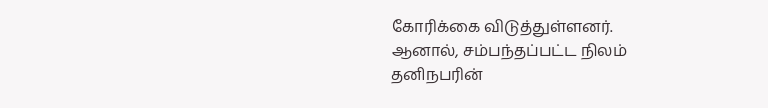கோரிக்கை விடுத்துள்ளனர்.
ஆனால், சம்பந்தப்பட்ட நிலம் தனிநபரின்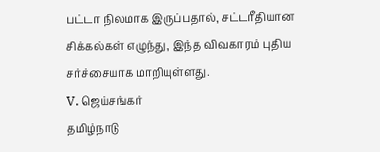பட்டா நிலமாக இருப்பதால், சட்டரீதியான சிக்கல்கள் எழுந்து, இந்த விவகாரம் புதிய சர்ச்சையாக மாறியுள்ளது.
V. ஜெய்சங்கர்
தமிழ்நாடு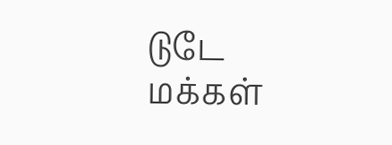டுடே
மக்கள்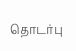தொடர்பு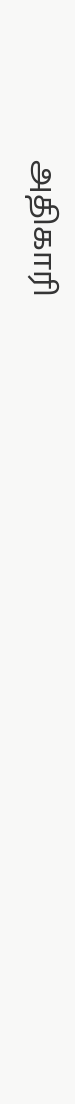அதிகாரி